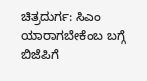ಚಿತ್ರದುರ್ಗ: ಸಿಎಂ ಯಾರಾಗಬೇಕೆಂಬ ಬಗ್ಗೆ ಬಿಜೆಪಿಗೆ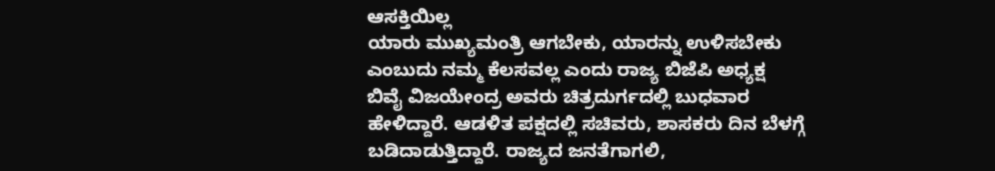ಆಸಕ್ತಿಯಿಲ್ಲ
ಯಾರು ಮುಖ್ಯಮಂತ್ರಿ ಆಗಬೇಕು, ಯಾರನ್ನು ಉಳಿಸಬೇಕು
ಎಂಬುದು ನಮ್ಮ ಕೆಲಸವಲ್ಲ ಎಂದು ರಾಜ್ಯ ಬಿಜೆಪಿ ಅಧ್ಯಕ್ಷ
ಬಿವೈ ವಿಜಯೇಂದ್ರ ಅವರು ಚಿತ್ರದುರ್ಗದಲ್ಲಿ ಬುಧವಾರ
ಹೇಳಿದ್ದಾರೆ. ಆಡಳಿತ ಪಕ್ಷದಲ್ಲಿ ಸಚಿವರು, ಶಾಸಕರು ದಿನ ಬೆಳಗ್ಗೆ
ಬಡಿದಾಡುತ್ತಿದ್ದಾರೆ. ರಾಜ್ಯದ ಜನತೆಗಾಗಲಿ,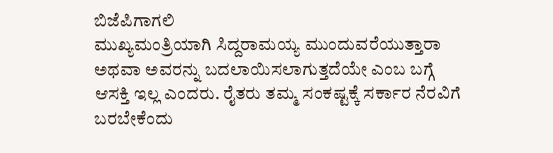ಬಿಜೆಪಿಗಾಗಲಿ
ಮುಖ್ಯಮಂತ್ರಿಯಾಗಿ ಸಿದ್ದರಾಮಯ್ಯ ಮುಂದುವರೆಯುತ್ತಾರಾ
ಅಥವಾ ಅವರನ್ನು ಬದಲಾಯಿಸಲಾಗುತ್ತದೆಯೇ ಎಂಬ ಬಗ್ಗೆ
ಆಸಕ್ತಿ ಇಲ್ಲ ಎಂದರು. ರೈತರು ತಮ್ಮ ಸಂಕಷ್ಟಕ್ಕೆ ಸರ್ಕಾರ ನೆರವಿಗೆ
ಬರಬೇಕೆಂದು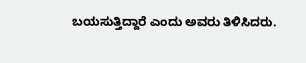ಬಯಸುತ್ತಿದ್ದಾರೆ ಎಂದು ಅವರು ತಿಳಿಸಿದರು.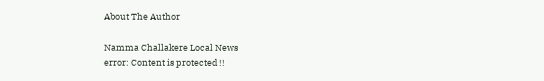About The Author

Namma Challakere Local News
error: Content is protected !!